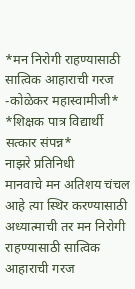*मन निरोगी राहण्यासाठी सात्विक आहाराची गरज -कोळेकर महास्वामीजी*
*शिक्षक पात्र विद्यार्थी सत्कार संपन्न*
नाझरे प्रतिनिधी
मानवाचे मन अतिशय चंचल आहे त्या स्थिर करण्यासाठी अध्यात्माची तर मन निरोगी राहण्यासाठी सात्विक आहाराची गरज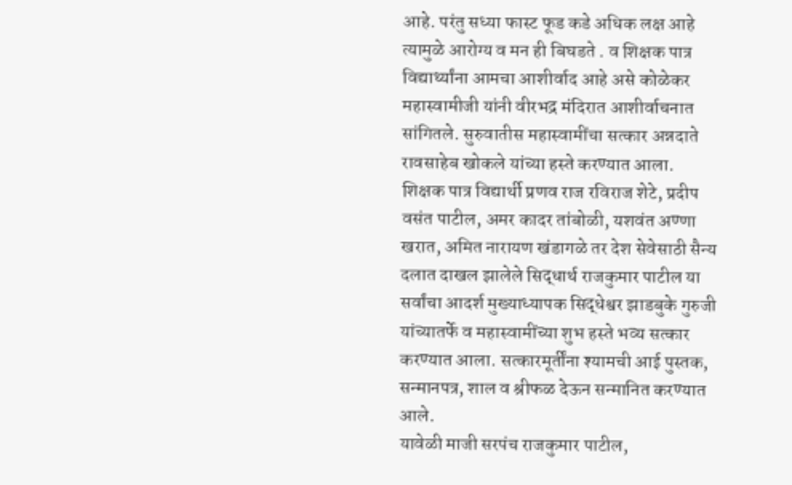आहे. परंतु सध्या फास्ट फूड कडे अधिक लक्ष आहे त्यामुळे आरोग्य व मन ही बिघडते . व शिक्षक पात्र विद्यार्थ्यांना आमचा आशीर्वाद आहे असे कोळेकर महास्वामीजी यांनी वीरभद्र मंदिरात आशीर्वाचनात सांगितले. सुरुवातीस महास्वामींचा सत्कार अन्नदाते रावसाहेब खोकले यांच्या हस्ते करण्यात आला.
शिक्षक पात्र विद्यार्थी प्रणव राज रविराज शेटे, प्रदीप वसंत पाटील, अमर कादर तांबोळी, यशवंत अण्णा खरात, अमित नारायण खंडागळे तर देश सेवेसाठी सैन्य दलात दाखल झालेले सिद्धार्थ राजकुमार पाटील या सर्वांचा आदर्श मुख्याध्यापक सिद्धेश्वर झाडबुके गुरुजी यांच्यातर्फे व महास्वामींच्या शुभ हस्ते भव्य सत्कार करण्यात आला. सत्कारमूर्तींना श्यामची आई पुस्तक, सन्मानपत्र, शाल व श्रीफळ देऊन सन्मानित करण्यात आले.
यावेळी माजी सरपंच राजकुमार पाटील,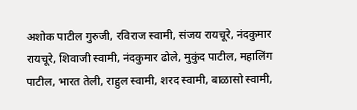अशोक पाटील गुरुजी, रविराज स्वामी, संजय रायचूरे, नंदकुमार रायचूरे, शिवाजी स्वामी, नंदकुमार ढोले, मुकुंद पाटील, महालिंग पाटील, भारत तेली, राहुल स्वामी, शरद स्वामी, बाळासो स्वामी,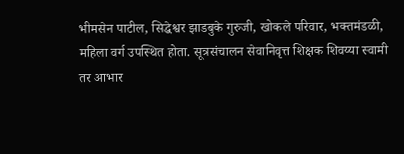भीमसेन पाटील, सिद्धेश्वर झाडबुके गुरुजी, खोकले परिवार, भक्तमंडळी, महिला वर्ग उपस्थित होता. सूत्रसंचालन सेवानिवृत्त शिक्षक शिवय्या स्वामी तर आभार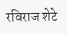रविराज शेटे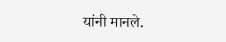यांनी मानले.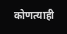कोणत्याही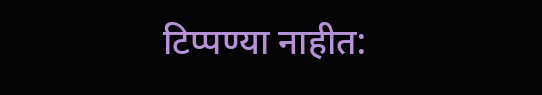टिप्पण्या नाहीत: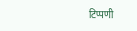टिप्पणी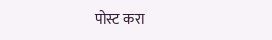पोस्ट करा